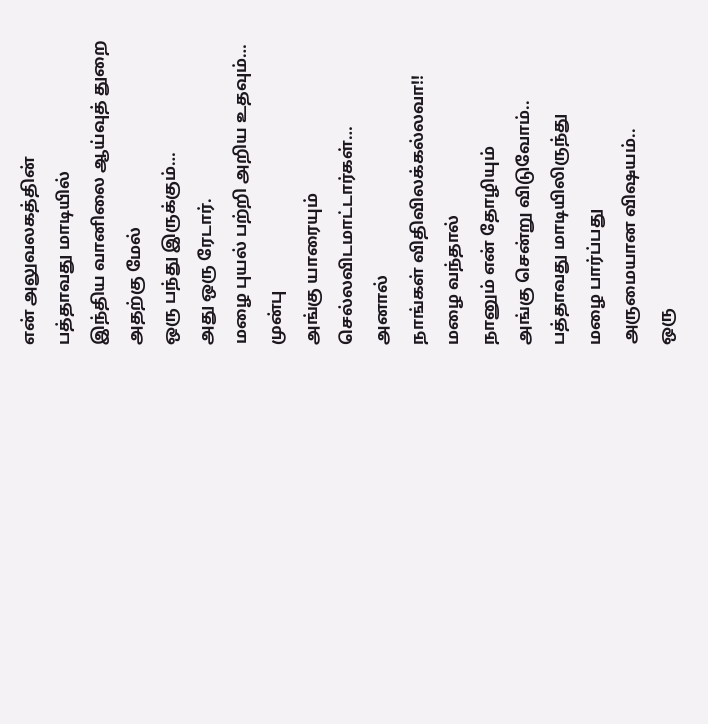என் அலுவலகத்தின்
பத்தாவது மாடியில்
இந்திய வானிலை ஆய்வுத் துறை
அதற்கு மேல்
ஒரு பந்து இருக்கும்…
அது ஒரு ரேடார்.
மழை புயல் பற்றி அறிய உதவும்…
முன்பு
அங்கு யாரையும்
செல்லவிடமாட்டார்கள்…
அனால்
நாங்கள் விதிவிலக்கல்லவா!!
மழை வந்தால்
நானும் என் தோழியும்
அங்கு சென்று விடுவோம்..
பத்தாவது மாடியிலிருந்து
மழை பார்ப்பது
அருமையான விஷயம்..
ஒரு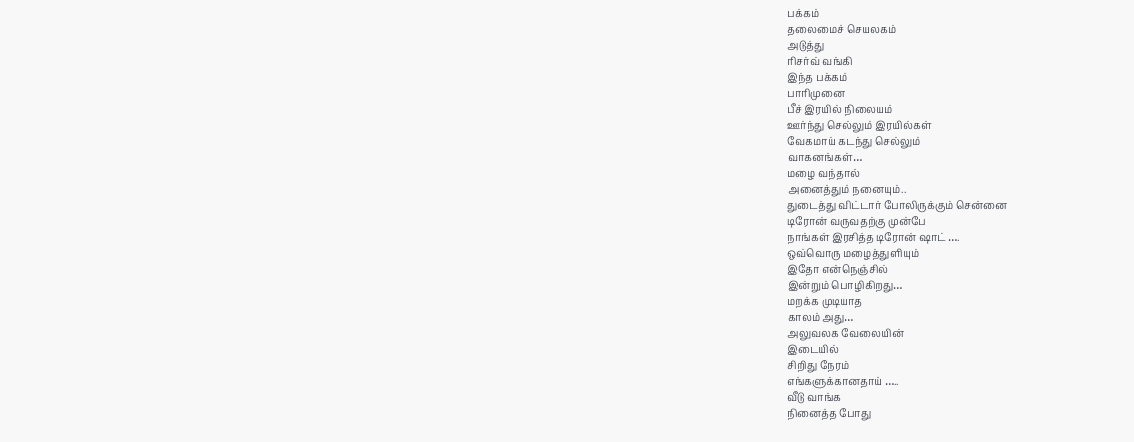பக்கம்
தலைமைச் செயலகம்
அடுத்து
ரிசர்வ் வங்கி
இந்த பக்கம்
பாரிமுனை
பீச் இரயில் நிலையம்
ஊர்ந்து செல்லும் இரயில்கள்
வேகமாய் கடந்து செல்லும்
வாகனங்கள்…
மழை வந்தால்
அனைத்தும் நனையும்..
துடைத்து விட்டார் போலிருக்கும் சென்னை
டிரோன் வருவதற்கு முன்பே
நாங்கள் இரசித்த டிரோன் ஷாட் ….
ஒவ்வொரு மழைத்துளியும்
இதோ என்நெஞ்சில்
இன்றும் பொழிகிறது…
மறக்க முடியாத
காலம் அது…
அலுவலக வேலையின்
இடையில்
சிறிது நேரம்
எங்களுக்கானதாய் …..
வீடு வாங்க
நினைத்த போது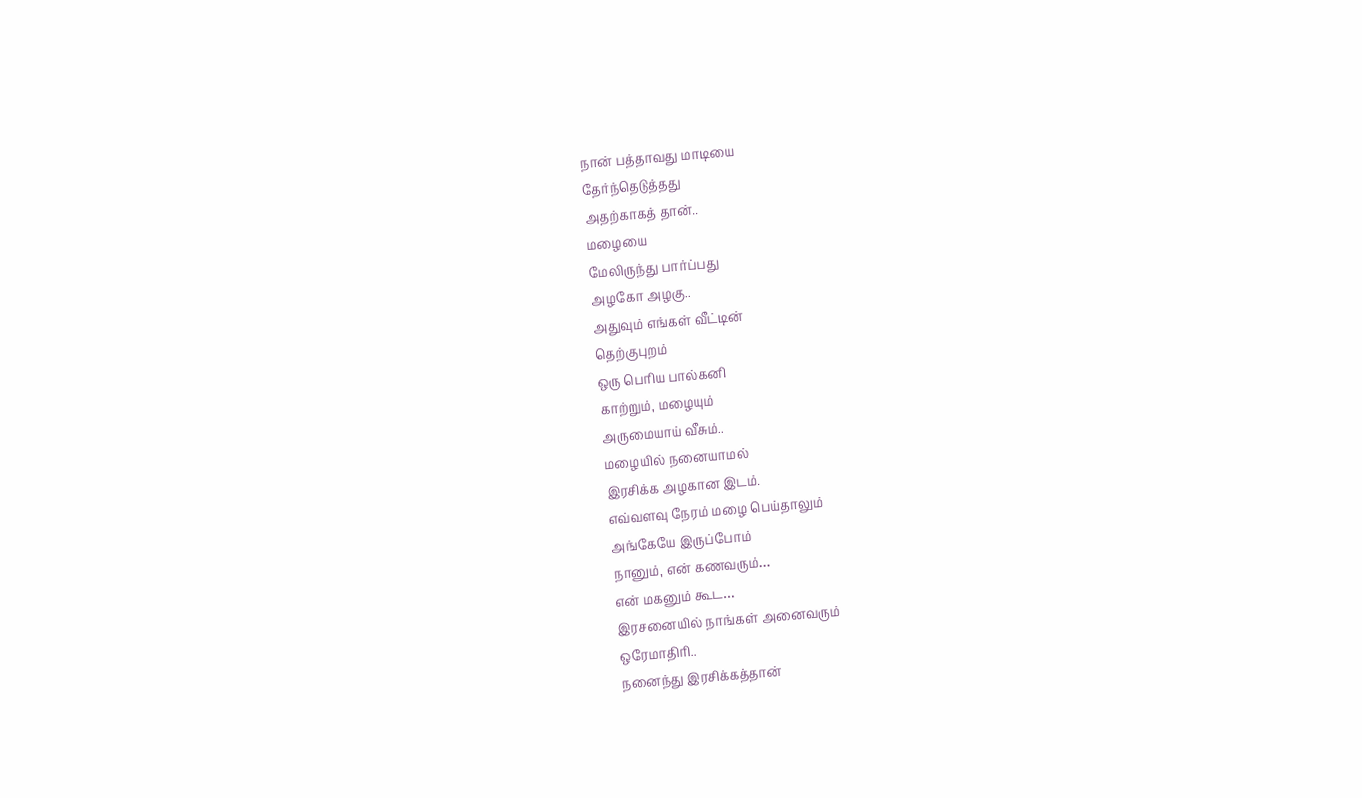நான் பத்தாவது மாடியை
தேர்ந்தெடுத்தது
அதற்காகத் தான்..
மழையை
மேலிருந்து பார்ப்பது
அழகோ அழகு..
அதுவும் எங்கள் வீட்டின்
தெற்குபுறம்
ஒரு பெரிய பால்கனி
காற்றும், மழையும்
அருமையாய் வீசும்..
மழையில் நனையாமல்
இரசிக்க அழகான இடம்.
எவ்வளவு நேரம் மழை பெய்தாலும்
அங்கேயே இருப்போம்
நானும், என் கணவரும்…
என் மகனும் கூட…
இரசனையில் நாங்கள் அனைவரும்
ஒரேமாதிரி..
நனைந்து இரசிக்கத்தான்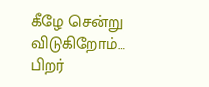கீழே சென்று விடுகிறோம்…
பிறர்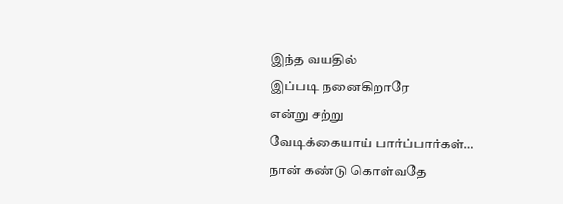இந்த வயதில்
இப்படி நனைகிறாரே
என்று சற்று
வேடிக்கையாய் பார்ப்பார்கள்…
நான் கண்டு கொள்வதே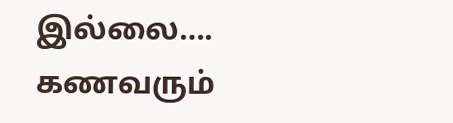இல்லை….
கணவரும்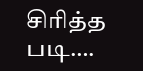சிரித்த படி….